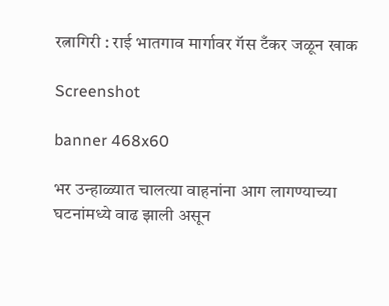रत्नागिरी : राई भातगाव मार्गावर गॅस टँकर जळून खाक

Screenshot

banner 468x60

भर उन्हाळ्यात चालत्या वाहनांना आग लागण्याच्या घटनांमध्ये वाढ झाली असून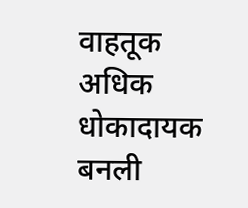वाहतूक अधिक धोकादायक बनली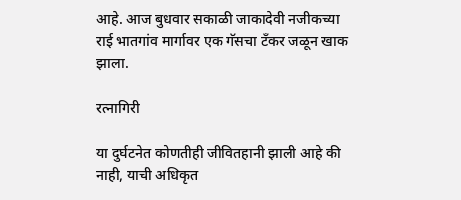आहे. आज बुधवार सकाळी जाकादेवी नजीकच्या राई भातगांव मार्गावर एक गॅसचा टँकर जळून खाक झाला.

रत्नागिरी

या दुर्घटनेत कोणतीही जीवितहानी झाली आहे की नाही, याची अधिकृत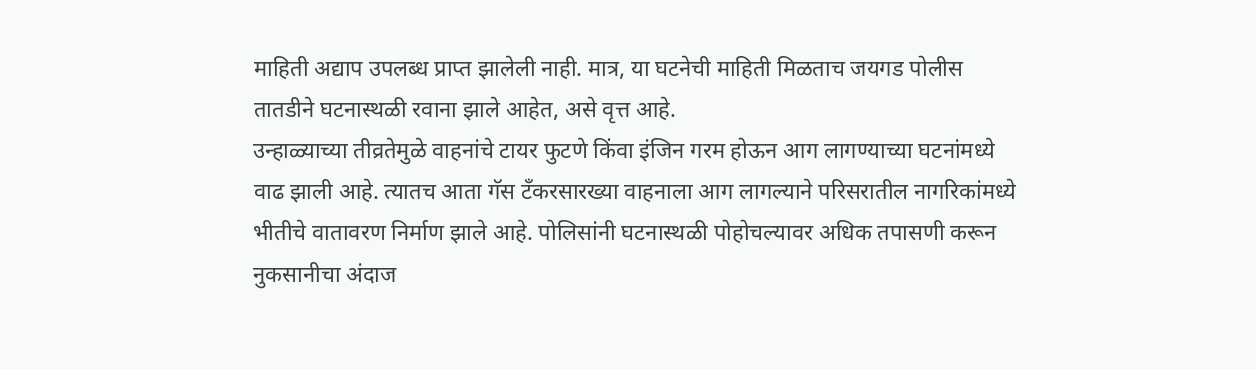माहिती अद्याप उपलब्ध प्राप्त झालेली नाही. मात्र, या घटनेची माहिती मिळताच जयगड पोलीस तातडीने घटनास्थळी रवाना झाले आहेत, असे वृत्त आहे.
उन्हाळ्याच्या तीव्रतेमुळे वाहनांचे टायर फुटणे किंवा इंजिन गरम होऊन आग लागण्याच्या घटनांमध्ये वाढ झाली आहे. त्यातच आता गॅस टँकरसारख्या वाहनाला आग लागल्याने परिसरातील नागरिकांमध्ये भीतीचे वातावरण निर्माण झाले आहे. पोलिसांनी घटनास्थळी पोहोचल्यावर अधिक तपासणी करून नुकसानीचा अंदाज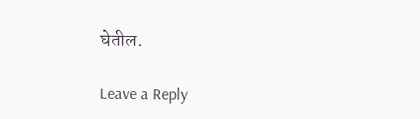घेतील.

Leave a Reply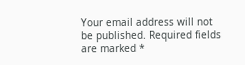Your email address will not be published. Required fields are marked *